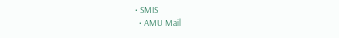• SMIS
  • AMU Mail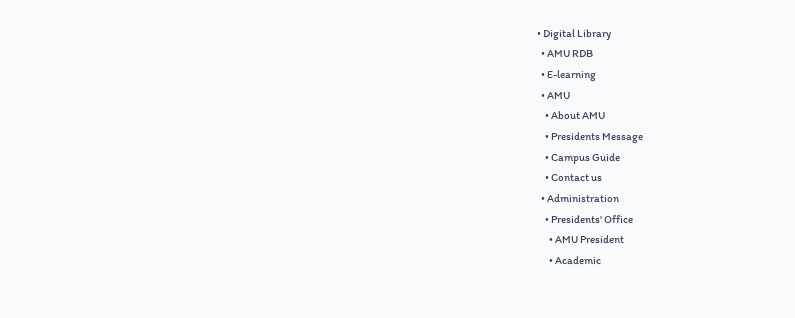• Digital Library
  • AMU RDB
  • E-learning
  • AMU
    • About AMU
    • Presidents Message
    • Campus Guide
    • Contact us
  • Administration
    • Presidents' Office
      • AMU President
      • Academic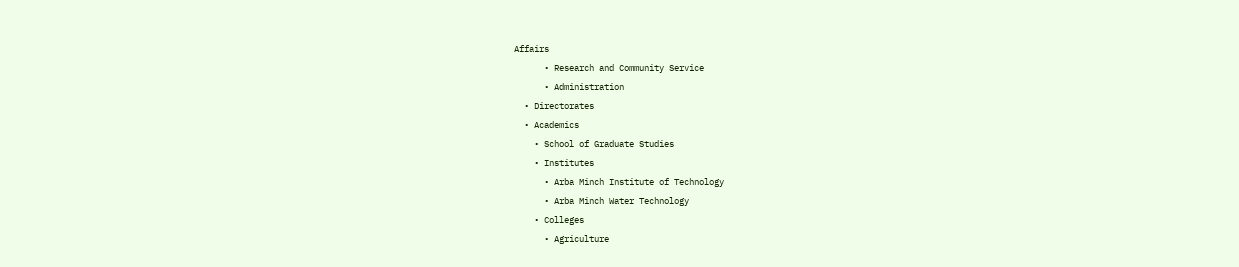Affairs
      • Research and Community Service
      • Administration
  • Directorates
  • Academics
    • School of Graduate Studies
    • Institutes
      • Arba Minch Institute of Technology
      • Arba Minch Water Technology
    • Colleges
      • Agriculture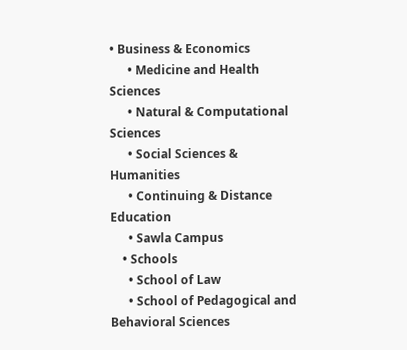• Business & Economics
      • Medicine and Health Sciences
      • Natural & Computational Sciences
      • Social Sciences & Humanities
      • Continuing & Distance Education
      • Sawla Campus
    • Schools
      • School of Law
      • School of Pedagogical and Behavioral Sciences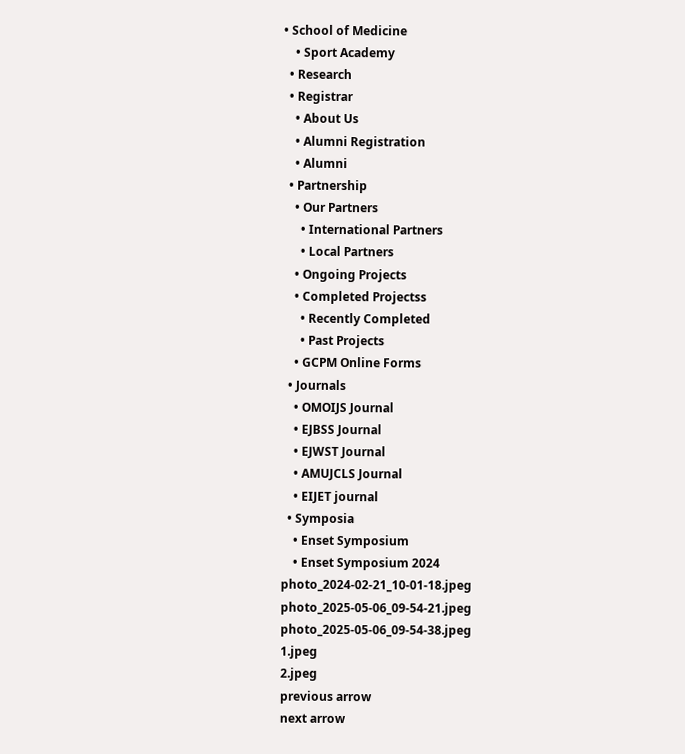• School of Medicine
    • Sport Academy
  • Research
  • Registrar
    • About Us
    • Alumni Registration
    • Alumni
  • Partnership
    • Our Partners
      • International Partners
      • Local Partners
    • Ongoing Projects
    • Completed Projectss
      • Recently Completed
      • Past Projects
    • GCPM Online Forms
  • Journals
    • OMOIJS Journal
    • EJBSS Journal
    • EJWST Journal
    • AMUJCLS Journal
    • EIJET journal
  • Symposia
    • Enset Symposium
    • Enset Symposium 2024
photo_2024-02-21_10-01-18.jpeg
photo_2025-05-06_09-54-21.jpeg
photo_2025-05-06_09-54-38.jpeg
1.jpeg
2.jpeg
previous arrow
next arrow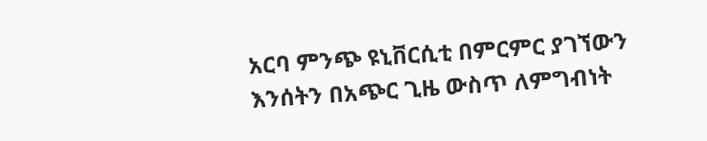አርባ ምንጭ ዩኒቨርሲቲ በምርምር ያገኘውን እንሰትን በአጭር ጊዜ ውስጥ ለምግብነት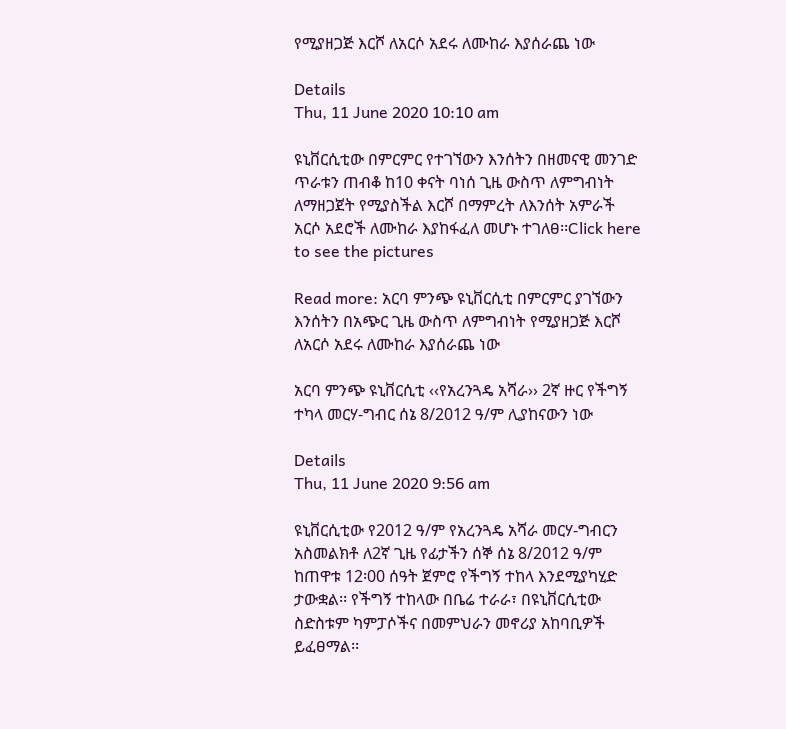የሚያዘጋጅ እርሾ ለአርሶ አደሩ ለሙከራ እያሰራጨ ነው

Details
Thu, 11 June 2020 10:10 am

ዩኒቨርሲቲው በምርምር የተገኘውን እንሰትን በዘመናዊ መንገድ ጥራቱን ጠብቆ ከ10 ቀናት ባነሰ ጊዜ ውስጥ ለምግብነት ለማዘጋጀት የሚያስችል እርሾ በማምረት ለእንሰት አምራች አርሶ አደሮች ለሙከራ እያከፋፈለ መሆኑ ተገለፀ፡፡Click here to see the pictures

Read more: አርባ ምንጭ ዩኒቨርሲቲ በምርምር ያገኘውን እንሰትን በአጭር ጊዜ ውስጥ ለምግብነት የሚያዘጋጅ እርሾ ለአርሶ አደሩ ለሙከራ እያሰራጨ ነው

አርባ ምንጭ ዩኒቨርሲቲ ‹‹የአረንጓዴ አሻራ›› 2ኛ ዙር የችግኝ ተካላ መርሃ-ግብር ሰኔ 8/2012 ዓ/ም ሊያከናውን ነው

Details
Thu, 11 June 2020 9:56 am

ዩኒቨርሲቲው የ2012 ዓ/ም የአረንጓዴ አሻራ መርሃ-ግብርን አስመልክቶ ለ2ኛ ጊዜ የፊታችን ሰኞ ሰኔ 8/2012 ዓ/ም ከጠዋቱ 12፡00 ሰዓት ጀምሮ የችግኝ ተከላ እንደሚያካሂድ ታውቋል፡፡ የችግኝ ተከላው በቤሬ ተራራ፣ በዩኒቨርሲቲው ስድስቱም ካምፓሶችና በመምህራን መኖሪያ አከባቢዎች ይፈፀማል፡፡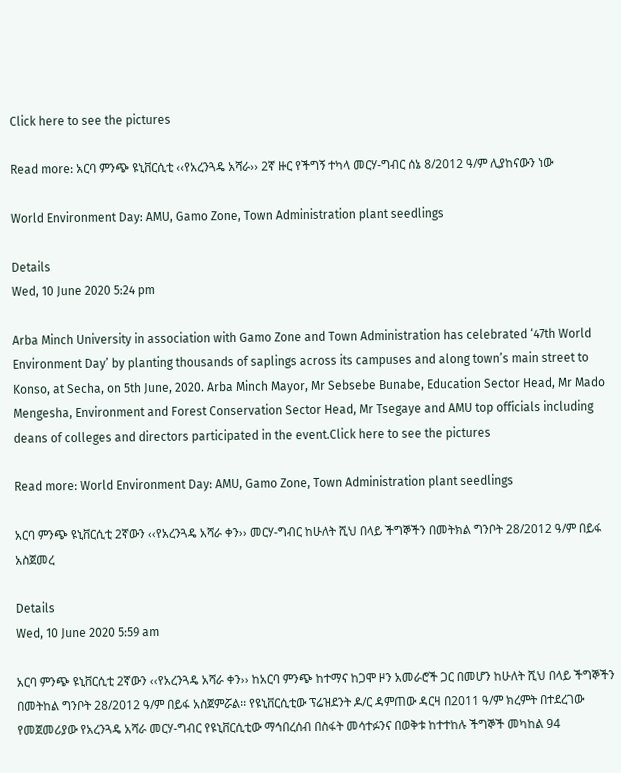Click here to see the pictures

Read more: አርባ ምንጭ ዩኒቨርሲቲ ‹‹የአረንጓዴ አሻራ›› 2ኛ ዙር የችግኝ ተካላ መርሃ-ግብር ሰኔ 8/2012 ዓ/ም ሊያከናውን ነው

World Environment Day: AMU, Gamo Zone, Town Administration plant seedlings

Details
Wed, 10 June 2020 5:24 pm

Arba Minch University in association with Gamo Zone and Town Administration has celebrated ‘47th World Environment Day’ by planting thousands of saplings across its campuses and along town’s main street to Konso, at Secha, on 5th June, 2020. Arba Minch Mayor, Mr Sebsebe Bunabe, Education Sector Head, Mr Mado Mengesha, Environment and Forest Conservation Sector Head, Mr Tsegaye and AMU top officials including deans of colleges and directors participated in the event.Click here to see the pictures

Read more: World Environment Day: AMU, Gamo Zone, Town Administration plant seedlings

አርባ ምንጭ ዩኒቨርሲቲ 2ኛውን ‹‹የአረንጓዴ አሻራ ቀን›› መርሃ-ግብር ከሁለት ሺህ በላይ ችግኞችን በመትክል ግንቦት 28/2012 ዓ/ም በይፋ አስጀመረ

Details
Wed, 10 June 2020 5:59 am

አርባ ምንጭ ዩኒቨርሲቲ 2ኛውን ‹‹የአረንጓዴ አሻራ ቀን›› ከአርባ ምንጭ ከተማና ከጋሞ ዞን አመራሮች ጋር በመሆን ከሁለት ሺህ በላይ ችግኞችን በመትከል ግንቦት 28/2012 ዓ/ም በይፋ አስጀምሯል፡፡ የዩኒቨርሲቲው ፕሬዝደንት ዶ/ር ዳምጠው ዳርዛ በ2011 ዓ/ም ክረምት በተደረገው የመጀመሪያው የአረንጓዴ አሻራ መርሃ-ግብር የዩኒቨርሲቲው ማኅበረሰብ በስፋት መሳተፉንና በወቅቱ ከተተከሉ ችግኞች መካከል 94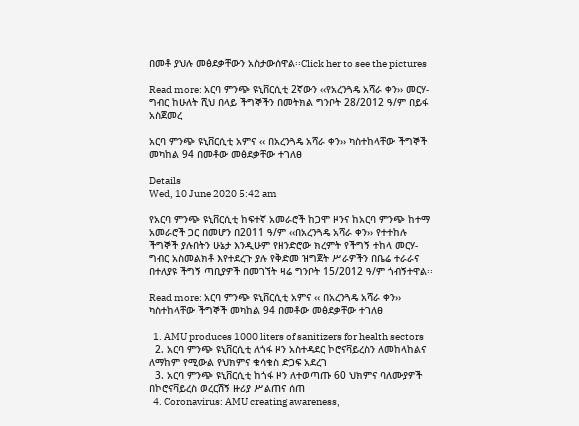በመቶ ያህሉ መፅደቃቸውን አስታውሰዋል፡፡Click her to see the pictures

Read more: አርባ ምንጭ ዩኒቨርሲቲ 2ኛውን ‹‹የአረንጓዴ አሻራ ቀን›› መርሃ-ግብር ከሁለት ሺህ በላይ ችግኞችን በመትክል ግንቦት 28/2012 ዓ/ም በይፋ አስጀመረ

አርባ ምንጭ ዩኒቨርሲቲ አምና ‹‹ በአረንጓዴ አሻራ ቀን›› ካስተከላቸው ችግኞች መካከል 94 በመቶው መፅደቃቸው ተገለፀ

Details
Wed, 10 June 2020 5:42 am

የአርባ ምንጭ ዩኒቨርሲቲ ከፍተኛ አመራሮች ከጋሞ ዞንና ከአርባ ምንጭ ከተማ አመራሮች ጋር በመሆን በ2011 ዓ/ም ‹‹በአረንጓዴ አሻራ ቀን›› የተተከሉ ችግኞች ያሉበትን ሁኔታ እንዲሁም የዘንድሮው ክረምት የችግኝ ተከላ መርሃ-ግብር አስመልክቶ እየተደረጉ ያሉ የቅድመ ዝግጀት ሥራዎችን በቤሬ ተራራና በተለያዩ ችግኝ ጣቢያዎች በመገኘት ዛሬ ግንቦት 15/2012 ዓ/ም ጎብኝተዋል፡፡

Read more: አርባ ምንጭ ዩኒቨርሲቲ አምና ‹‹ በአረንጓዴ አሻራ ቀን›› ካስተከላቸው ችግኞች መካከል 94 በመቶው መፅደቃቸው ተገለፀ

  1. AMU produces 1000 liters of sanitizers for health sectors
  2. አርባ ምንጭ ዩኒቨርሲቲ ለጎፋ ዞን አስተዳደር ኮሮናቫይረስን ለመከላከልና ለማከም የሚውል የህክምና ቁሳቁስ ድጋፍ አደረገ
  3. አርባ ምንጭ ዩኒቨርሲቲ ከጎፋ ዞን ለተወጣጡ 60 ህክምና ባለሙያዎች በኮሮናቫይረስ ወረርሽኝ ዙሪያ ሥልጠና ሰጠ
  4. Coronavirus: AMU creating awareness,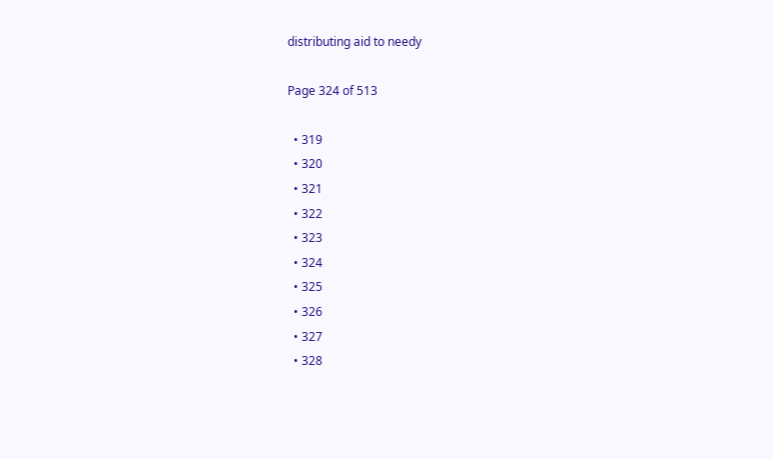distributing aid to needy

Page 324 of 513

  • 319
  • 320
  • 321
  • 322
  • 323
  • 324
  • 325
  • 326
  • 327
  • 328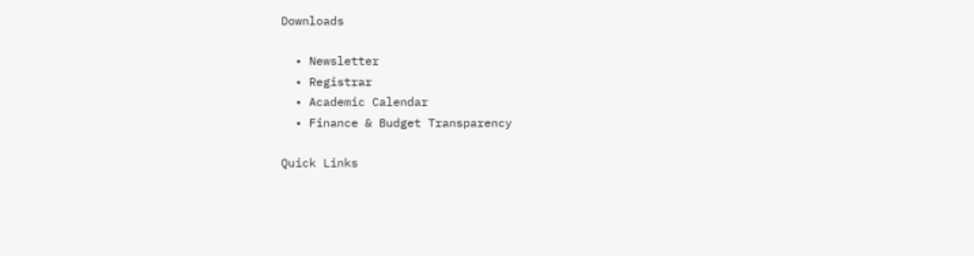Downloads

  • Newsletter
  • Registrar
  • Academic Calendar
  • Finance & Budget Transparency

Quick Links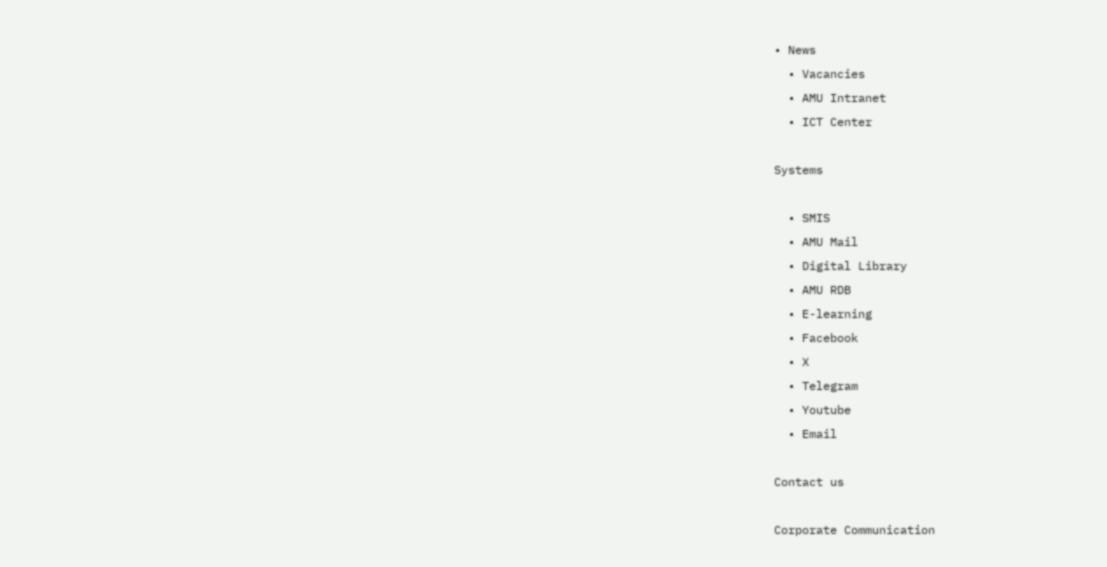• News
  • Vacancies
  • AMU Intranet
  • ICT Center

Systems

  • SMIS
  • AMU Mail
  • Digital Library
  • AMU RDB
  • E-learning
  • Facebook
  • X
  • Telegram
  • Youtube
  • Email

Contact us

Corporate Communication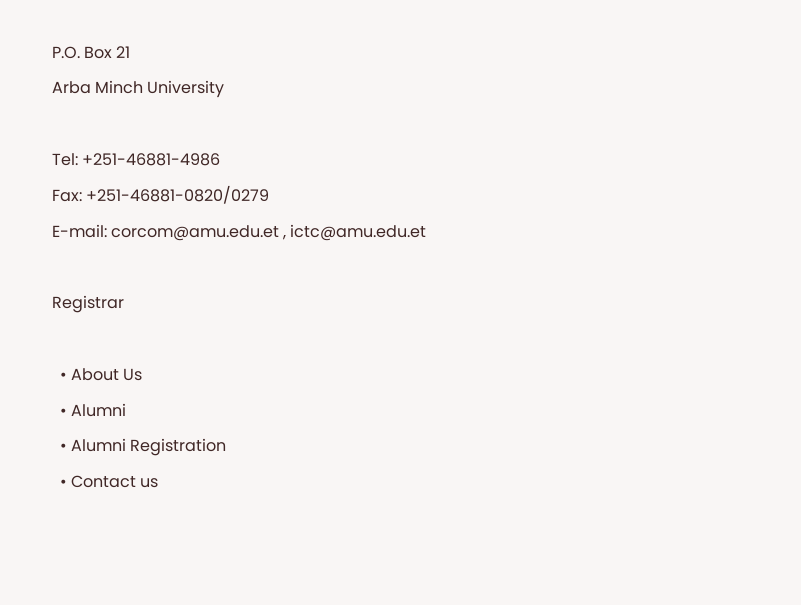P.O. Box 21
Arba Minch University

Tel: +251-46881-4986
Fax: +251-46881-0820/0279
E-mail: corcom@amu.edu.et , ictc@amu.edu.et

Registrar

  • About Us
  • Alumni
  • Alumni Registration
  • Contact us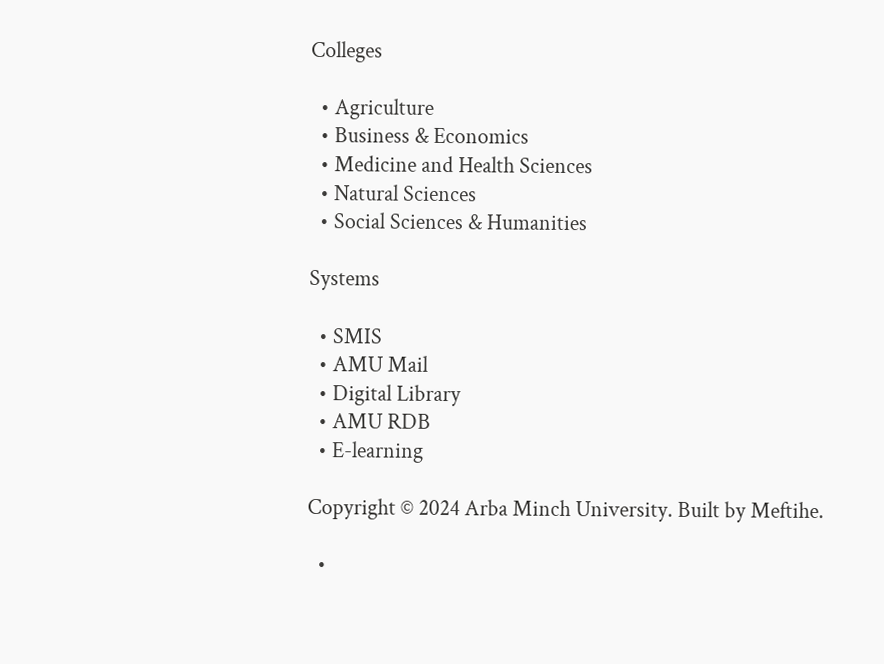Colleges

  • Agriculture
  • Business & Economics
  • Medicine and Health Sciences
  • Natural Sciences
  • Social Sciences & Humanities

Systems

  • SMIS
  • AMU Mail
  • Digital Library
  • AMU RDB
  • E-learning

Copyright © 2024 Arba Minch University. Built by Meftihe.

  •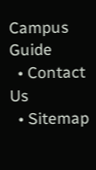Campus Guide
  • Contact Us
  • Sitemap